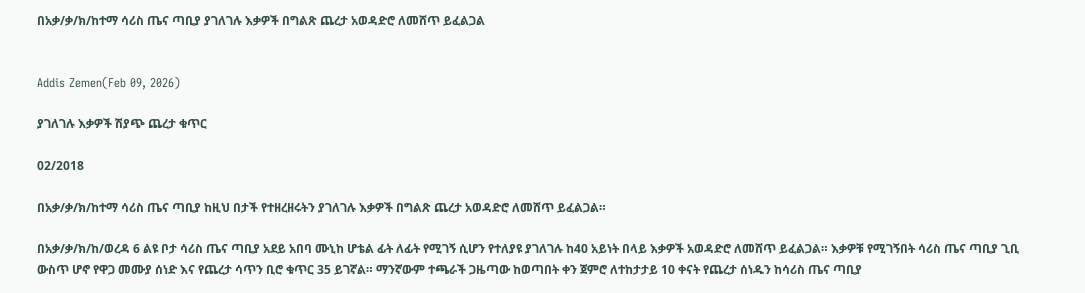በአቃ/ቃ/ክ/ከተማ ሳሪስ ጤና ጣቢያ ያገለገሉ እቃዎች በግልጽ ጨረታ አወዳድሮ ለመሸጥ ይፈልጋል


Addis Zemen(Feb 09, 2026)

ያገለገሉ እቃዎች ሽያጭ ጨረታ ቁጥር

02/2018

በአቃ/ቃ/ክ/ከተማ ሳሪስ ጤና ጣቢያ ከዚህ በታች የተዘረዘሩትን ያገለገሉ እቃዎች በግልጽ ጨረታ አወዳድሮ ለመሸጥ ይፈልጋል።

በአቃ/ቃ/ክ/ከ/ወረዳ 6 ልዩ ቦታ ሳሪስ ጤና ጣቢያ አደይ አበባ ሙኒከ ሆቴል ፊት ለፊት የሚገኝ ሲሆን የተለያዩ ያገለገሉ ከ40 አይነት በላይ እቃዎች አወዳድሮ ለመሸጥ ይፈልጋል። እቃዎቹ የሚገኝበት ሳሪስ ጤና ጣቢያ ጊቢ ውስጥ ሆኖ የዋጋ መሙያ ሰነድ እና የጨረታ ሳጥን ቢሮ ቁጥር 35 ይገኛል። ማንኛውም ተጫራች ጋዜጣው ከወጣበት ቀን ጀምሮ ለተከታታይ 10 ቀናት የጨረታ ሰነዱን ከሳሪስ ጤና ጣቢያ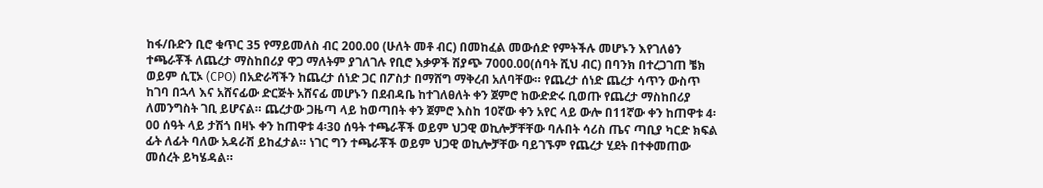ከፋ/ቡድን ቢሮ ቁጥር 35 የማይመለስ ብር 200.00 (ሁለት መቶ ብር) በመከፈል መውሰድ የምትችሉ መሆኑን እየገለፅን ተጫራቾች ለጨረታ ማስከበሪያ ዋጋ ማለትም ያገለገሉ የቢሮ እቃዎች ሽያጭ 7000.00(ሰባት ሺህ ብር) በባንክ በተረጋገጠ ቼክ ወይም ሲፒኦ (CPO) በአድራሻችን ከጨረታ ሰነድ ጋር በፖስታ በማሸግ ማቅረብ አለባቸው። የጨረታ ሰነድ ጨረታ ሳጥን ውስጥ ከገባ በኋላ እና አሸናፊው ድርጅት አሸናፊ መሆኑን በደብዳቤ ከተገለፀለት ቀን ጀምሮ ከውድድሩ ቢወጡ የጨረታ ማስከበሪያ ለመንግስት ገቢ ይሆናል። ጨረታው ጋዜጣ ላይ ከወጣበት ቀን ጀምሮ እስከ 10ኛው ቀን አየር ላይ ውሎ በ11ኛው ቀን ከጠዋቱ 4፡00 ሰዓት ላይ ታሽጎ በዛኑ ቀን ከጠዋቱ 4፡30 ሰዓት ተጫራቾች ወይም ህጋዊ ወኪሎቻቸቸው ባሉበት ሳሪስ ጤና ጣቢያ ካርድ ክፍል ፊት ለፊት ባለው አዳራሽ ይከፈታል። ነገር ግን ተጫራቾች ወይም ህጋዊ ወኪሎቻቸው ባይገኙም የጨረታ ሂደት በተቀመጠው መሰረት ይካሄዳል።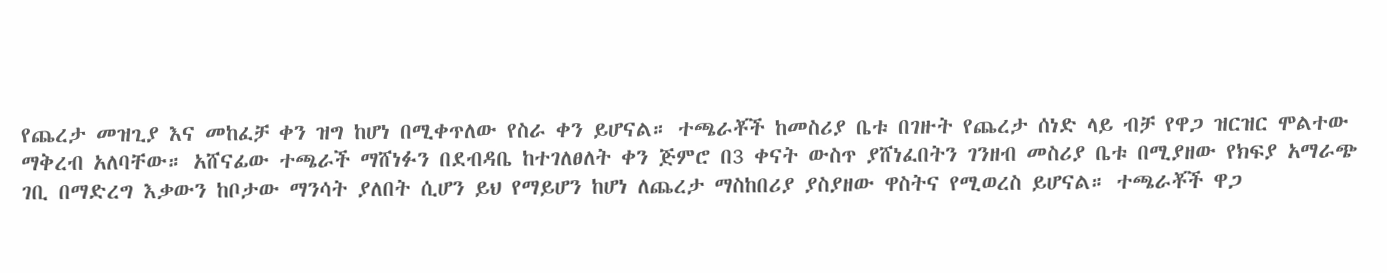የጨረታ መዝጊያ እና መከፈቻ ቀን ዝግ ከሆነ በሚቀጥለው የስራ ቀን ይሆናል። ተጫራቾች ከመስሪያ ቤቱ በገዙት የጨረታ ሰነድ ላይ ብቻ የዋጋ ዝርዝር ሞልተው ማቅረብ አለባቸው። አሸናፊው ተጫራች ማሸነፉን በደብዳቤ ከተገለፀለት ቀን ጅምሮ በ3 ቀናት ውስጥ ያሸነፈበትን ገንዘብ መስሪያ ቤቱ በሚያዘው የክፍያ አማራጭ ገቢ በማድረግ እቃውን ከቦታው ማንሳት ያለበት ሲሆን ይህ የማይሆን ከሆነ ለጨረታ ማስከበሪያ ያስያዘው ዋስትና የሚወረስ ይሆናል። ተጫራቾች ዋጋ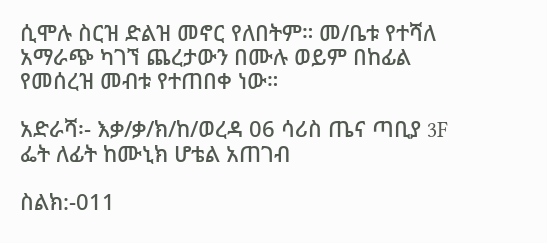ሲሞሉ ስርዝ ድልዝ መኖር የለበትም። መ/ቤቱ የተሻለ አማራጭ ካገኘ ጨረታውን በሙሉ ወይም በከፊል የመሰረዝ መብቱ የተጠበቀ ነው።

አድራሻ፡- እቃ/ቃ/ክ/ከ/ወረዳ 06 ሳሪስ ጤና ጣቢያ 3F ፌት ለፊት ከሙኒክ ሆቴል አጠገብ

ስልክ:-011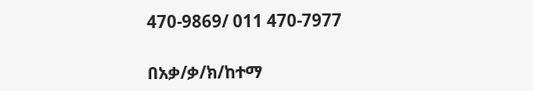470-9869/ 011 470-7977

በአቃ/ቃ/ክ/ከተማ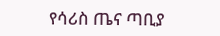የሳሪስ ጤና ጣቢያ